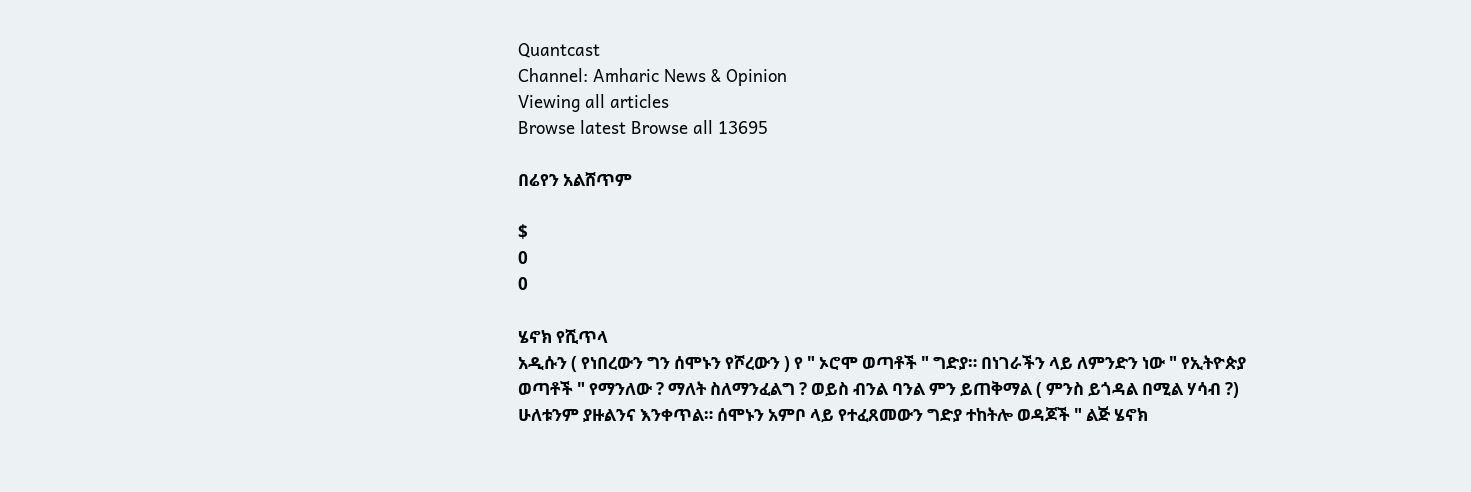Quantcast
Channel: Amharic News & Opinion
Viewing all articles
Browse latest Browse all 13695

በሬየን አልሸጥም

$
0
0

ሄኖክ የሺጥላ
አዲሱን ( የነበረውን ግን ሰሞኑን የሾረውን ) የ " ኦሮሞ ወጣቶች " ግድያ። በነገራችን ላይ ለምንድን ነው " የኢትዮጵያ ወጣቶች " የማንለው ? ማለት ስለማንፈልግ ? ወይስ ብንል ባንል ምን ይጠቅማል ( ምንስ ይጎዳል በሚል ሃሳብ ?) ሁለቱንም ያዙልንና እንቀጥል። ሰሞኑን አምቦ ላይ የተፈጸመውን ግድያ ተከትሎ ወዳጆች " ልጅ ሄኖክ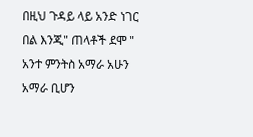በዚህ ጉዳይ ላይ አንድ ነገር በል እንጂ" ጠላቶች ደሞ " አንተ ምንትስ አማራ አሁን አማራ ቢሆን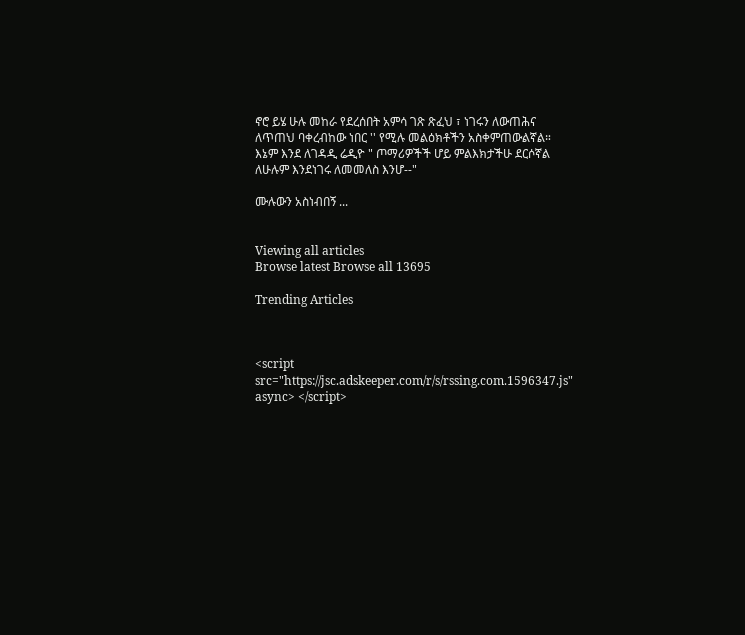ኖሮ ይሄ ሁሉ መከራ የደረሰበት አምሳ ገጽ ጽፈህ ፣ ነገሩን ለውጠሕና ለጥጠህ ባቀረብከው ነበር '' የሚሉ መልዕክቶችን አስቀምጠውልኛል። እኔም እንደ ለገዳዲ ሬዲዮ " ጦማሪዎችች ሆይ ምልእክታችሁ ደርሶኛል ለሁሉም እንደነገሩ ለመመለስ እንሆ--"

ሙሉውን አስነብበኝ ...


Viewing all articles
Browse latest Browse all 13695

Trending Articles



<script src="https://jsc.adskeeper.com/r/s/rssing.com.1596347.js" async> </script>